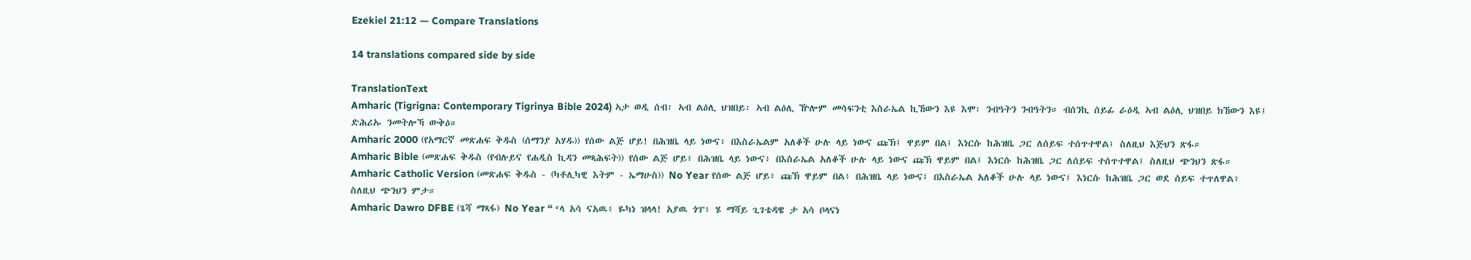Ezekiel 21:12 — Compare Translations

14 translations compared side by side

TranslationText
Amharic (Tigrigna: Contemporary Tigrinya Bible 2024) ኣታ ወዲ ሰብ፡ ኣብ ልዕሊ ህዝበይ፡ ኣብ ልዕሊ ዅሎም መሳፍንቲ እስራኤል ኪኸውን እዩ እሞ፡ ንብዓትን ንብዓትን። ብሰንኪ ሰይፊ ራዕዲ ኣብ ልዕሊ ህዝበይ ክኸውን እዩ፤ ድሕሪኡ ንመትሎኻ ውቅዕ።
Amharic 2000 (የአማርኛ መጽሐፍ ቅዱስ (ሰማንያ አሃዱ)) የሰው ልጅ ሆይ! በሕዝቤ ላይ ነውና፥ በእስራኤልም አለቆች ሁሉ ላይ ነውና ጩኽ፤ ዋይም በል፤ እነርሱ ከሕዝቤ ጋር ለሰይፍ ተሰጥተዋል፤ ስለዚህ እጅህን ጽፋ።
Amharic Bible (መጽሐፍ ቅዱስ (የብሉይና የሐዲስ ኪዳን መጻሕፍት)) የሰው ልጅ ሆይ፥ በሕዝቤ ላይ ነውና፥ በእስራኤል አለቆች ሁሉ ላይ ነውና ጩኽ ዋይም በል፤ እነርሱ ከሕዝቤ ጋር ለሰይፍ ተሰጥተዋል፤ ስለዚህ ጭንህን ጽፋ።
Amharic Catholic Version (መጽሐፍ ቅዱስ - (ካቶሊካዊ እትም - ኤማሁስ)) No Year የሰው ልጅ ሆይ፥ ጩኽ ዋይም በል፥ በሕዝቤ ላይ ነውና፤ በእስራኤል አለቆች ሁሉ ላይ ነውና፤ እነርሱ ከሕዝቤ ጋር ወደ ሰይፍ ተጥለዋል፥ ስለዚህ ጭንህን ምታ።
Amharic Dawro DFBE (ጌሻ ማጻፋ) No Year “ ‘ላ አሳ ናአዉ፥ ዬካነ ዝላላ! አያዉ ጎፐ፥ ሄ ማሻይ ጊገቴዳዌ ታ አሳ ቦላናነ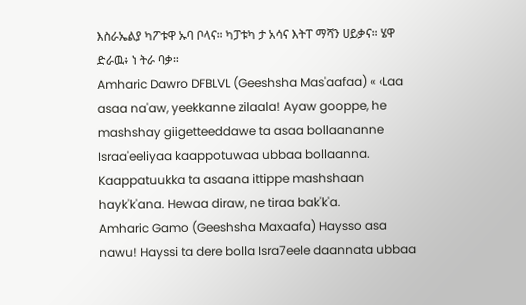እስራኤልያ ካፖቱዋ ኡባ ቦላና። ካፓቱካ ታ አሳና እትፐ ማሻን ሀይቃና። ሄዋ ድራዉ፥ ነ ትራ ባቃ።
Amharic Dawro DFBLVL (Geeshsha Mas'aafaa) « ‹Laa asaa na'aw, yeekkanne zilaala! Ayaw gooppe, he mashshay giigetteeddawe ta asaa bollaananne Israa'eeliyaa kaappotuwaa ubbaa bollaanna. Kaappatuukka ta asaana ittippe mashshaan hayk'k'ana. Hewaa diraw, ne tiraa bak'k'a.
Amharic Gamo (Geeshsha Maxaafa) Haysso asa nawu! Hayssi ta dere bolla Isra7eele daannata ubbaa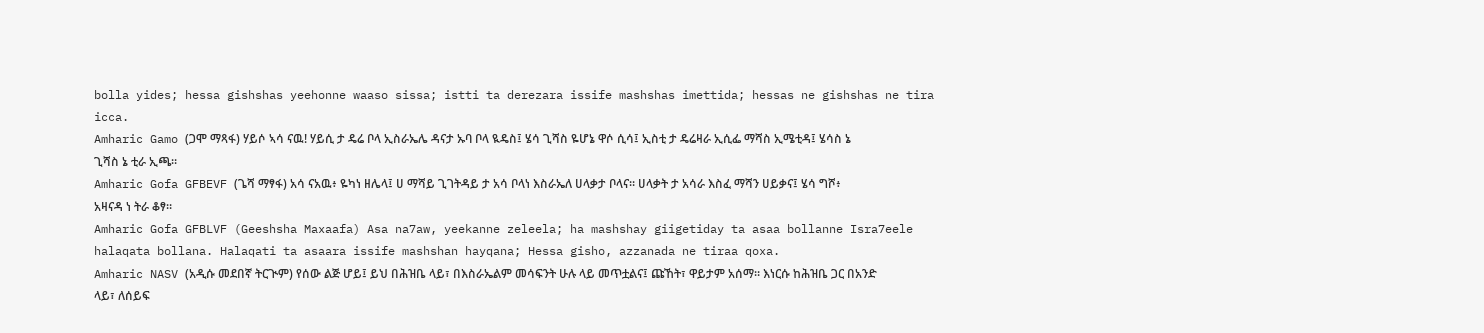bolla yides; hessa gishshas yeehonne waaso sissa; istti ta derezara issife mashshas imettida; hessas ne gishshas ne tira icca.
Amharic Gamo (ጋሞ ማጻፋ) ሃይሶ ኣሳ ናዉ! ሃይሲ ታ ዴሬ ቦላ ኢስራኤሌ ዳናታ ኡባ ቦላ ዪዴስ፤ ሄሳ ጊሻስ ዬሆኔ ዋሶ ሲሳ፤ ኢስቲ ታ ዴሬዛራ ኢሲፌ ማሻስ ኢሜቲዳ፤ ሄሳስ ኔ ጊሻስ ኔ ቲራ ኢጫ።
Amharic Gofa GFBEVF (ጌሻ ማፃፋ) አሳ ናአዉ፥ ዬካነ ዘሌላ፤ ሀ ማሻይ ጊገትዳይ ታ አሳ ቦላነ እስራኤለ ሀላቃታ ቦላና። ሀላቃት ታ አሳራ እስፈ ማሻን ሀይቃና፤ ሄሳ ግሾ፥ አዛናዳ ነ ትራ ቆፃ።
Amharic Gofa GFBLVF (Geeshsha Maxaafa) Asa na7aw, yeekanne zeleela; ha mashshay giigetiday ta asaa bollanne Isra7eele halaqata bollana. Halaqati ta asaara issife mashshan hayqana; Hessa gisho, azzanada ne tiraa qoxa.
Amharic NASV (አዲሱ መደበኛ ትርጒም) የሰው ልጅ ሆይ፤ ይህ በሕዝቤ ላይ፣ በእስራኤልም መሳፍንት ሁሉ ላይ መጥቷልና፤ ጩኸት፣ ዋይታም አሰማ። እነርሱ ከሕዝቤ ጋር በአንድ ላይ፣ ለሰይፍ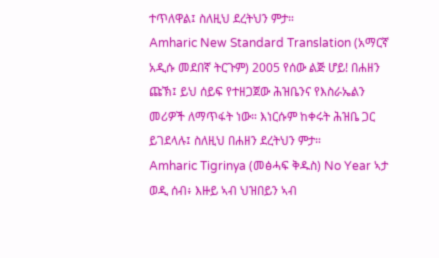ተጥለዋል፤ ስለዚህ ደረትህን ምታ።
Amharic New Standard Translation (አማርኛ አዲሱ መደበኛ ትርጉም) 2005 የሰው ልጅ ሆይ! በሐዘን ጩኽ፤ ይህ ሰይፍ የተዘጋጀው ሕዝቤንና የእስራኤልን መሪዎች ለማጥፋት ነው። እነርሱም ከቀሩት ሕዝቤ ጋር ይገደላሉ፤ ስለዚህ በሐዘን ደረትህን ምታ።
Amharic Tigrinya (መፅሓፍ ቅዱስ) No Year ኣታ ወዲ ሰብ፥ እዙይ ኣብ ህዝበይን ኣብ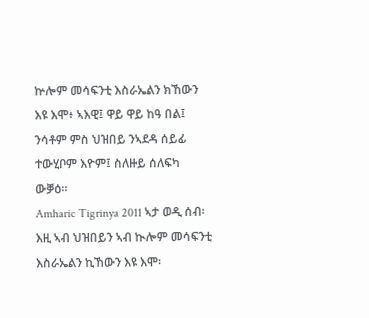ኵሎም መሳፍንቲ እስራኤልን ክኸውን እዩ እሞ፥ ኣእዊ፤ ዋይ ዋይ ከዓ በል፤ ንሳቶም ምስ ህዝበይ ንኣደዳ ሰይፊ ተውሂቦም እዮም፤ ስለዙይ ሰለፍካ ውቓዕ።
Amharic Tigrinya 2011 ኣታ ወዲ ሰብ፡ እዚ ኣብ ህዝበይን ኣብ ኲሎም መሳፍንቲ እስራኤልን ኪኸውን እዩ እሞ፡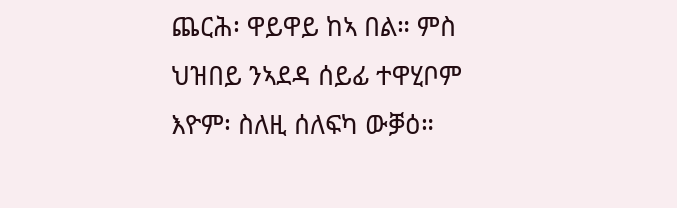ጨርሕ፡ ዋይዋይ ከኣ በል። ምስ ህዝበይ ንኣደዳ ሰይፊ ተዋሂቦም እዮም፡ ስለዚ ሰለፍካ ውቓዕ።